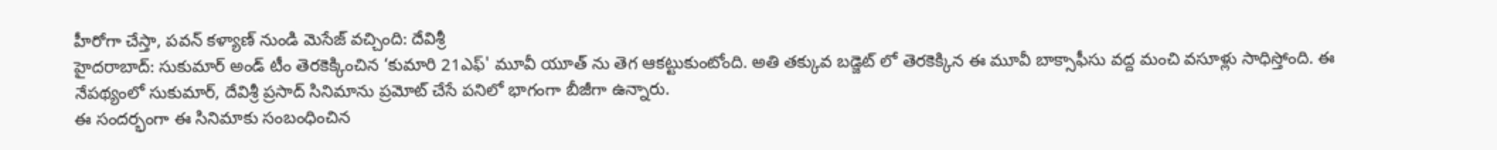హీరోగా చేస్తా, పవన్ కళ్యాణ్ నుండి మెసేజ్ వచ్చింది: దేవిశ్రీ
హైదరాబాద్: సుకుమార్ అండ్ టీం తెరకెక్కించిన ‘కుమారి 21ఎఫ్' మూవీ యూత్ ను తెగ ఆకట్టుకుంటోంది. అతి తక్కువ బడ్జెట్ లో తెరకెక్కిన ఈ మూవీ బాక్సాఫీసు వద్ద మంచి వసూళ్లు సాధిస్తోంది. ఈ నేపథ్యంలో సుకుమార్, దేవిశ్రీ ప్రసాద్ సినిమాను ప్రమోట్ చేసే పనిలో భాగంగా బీజీగా ఉన్నారు.
ఈ సందర్భంగా ఈ సినిమాకు సంబంధించిన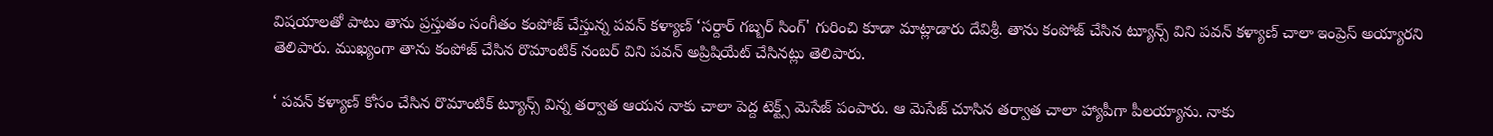విషయాలతో పాటు తాను ప్రస్తుతం సంగీతం కంపోజ్ చేస్తున్న పవన్ కళ్యాణ్ ‘సర్దార్ గబ్బర్ సింగ్' గురించి కూడా మాట్లాడారు దేవిశ్రీ. తాను కంపోజ్ చేసిన ట్యూన్స్ విని పవన్ కళ్యాణ్ చాలా ఇంప్రెస్ అయ్యారని తెలిపారు. ముఖ్యంగా తాను కంపోజ్ చేసిన రొమాంటిక్ నంబర్ విని పవన్ అప్రిషియేట్ చేసినట్లు తెలిపారు.

‘ పవన్ కళ్యాణ్ కోసం చేసిన రొమాంటిక్ ట్యూన్స్ విన్న తర్వాత ఆయన నాకు చాలా పెద్ద టెక్ట్స్ మెసేజ్ పంపారు. ఆ మెసేజ్ చూసిన తర్వాత చాలా హ్యాపీగా పీలయ్యాను. నాకు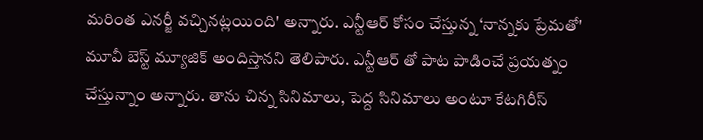మరింత ఎనర్జీ వచ్చినట్లయింది' అన్నారు. ఎన్టీఆర్ కోసం చేస్తున్న ‘నాన్నకు ప్రేమతో' మూవీ బెస్ట్ మ్యూజిక్ అందిస్తానని తెలిపారు. ఎన్టీఆర్ తో పాట పాడించే ప్రయత్నం చేస్తున్నాం అన్నారు. తాను చిన్న సినిమాలు, పెద్ద సినిమాలు అంటూ కేటగిరీస్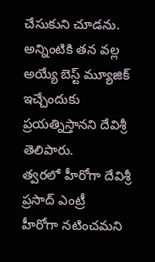చేసుకుని చూడను. అన్నింటికి తన వల్ల అయ్యే బెస్ట్ మ్యూజిక్ ఇచ్చేందుకు ప్రయత్నిస్తానని దేవిశ్రీ తెలిపారు.
త్వరలో హీరోగా దేవిశ్రీ ప్రసాద్ ఎంట్రీ
హీరోగా నటించమని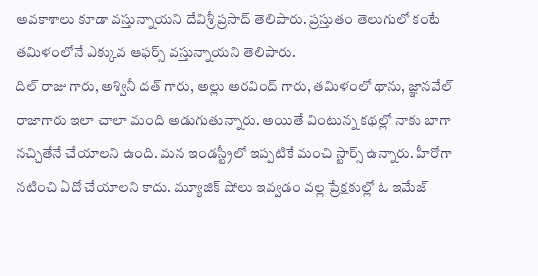అవకాశాలు కూడా వస్తున్నాయని దేవిశ్రీ ప్రసాద్ తెలిపారు. ప్రస్తుతం తెలుగులో కంటే తమిళంలోనే ఎక్కువ ఆఫర్స్ వస్తున్నాయని తెలిపారు.
దిల్ రాజు గారు, అశ్వినీ దత్ గారు, అల్లు అరవింద్ గారు, తమిళంలో థాను, జ్ఞానవేల్ రాజాగారు ఇలా చాలా మంది అడుగుతున్నారు. అయితే వింటున్న కథల్లో నాకు బాగా నచ్చితేనే చేయాలని ఉంది. మన ఇండస్ట్రీలో ఇప్పటికే మంచి స్టార్స్ ఉన్నారు. హీరోగా నటించి ఏదో చేయాలని కాదు. మ్యూజిక్ షోలు ఇవ్వడం వల్ల ప్రేక్షకుల్లో ఓ ఇమేజ్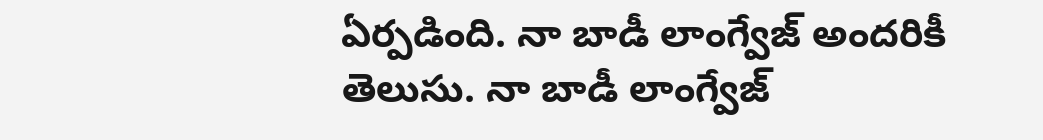ఏర్పడింది. నా బాడీ లాంగ్వేజ్ అందరికీ తెలుసు. నా బాడీ లాంగ్వేజ్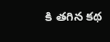కి తగిన కథ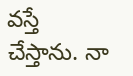వస్తే చేస్తాను. నా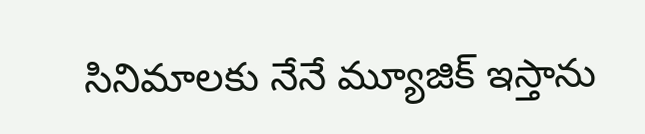సినిమాలకు నేనే మ్యూజిక్ ఇస్తాను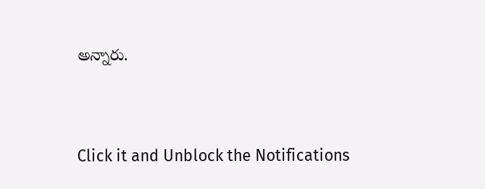అన్నారు.


Click it and Unblock the Notifications